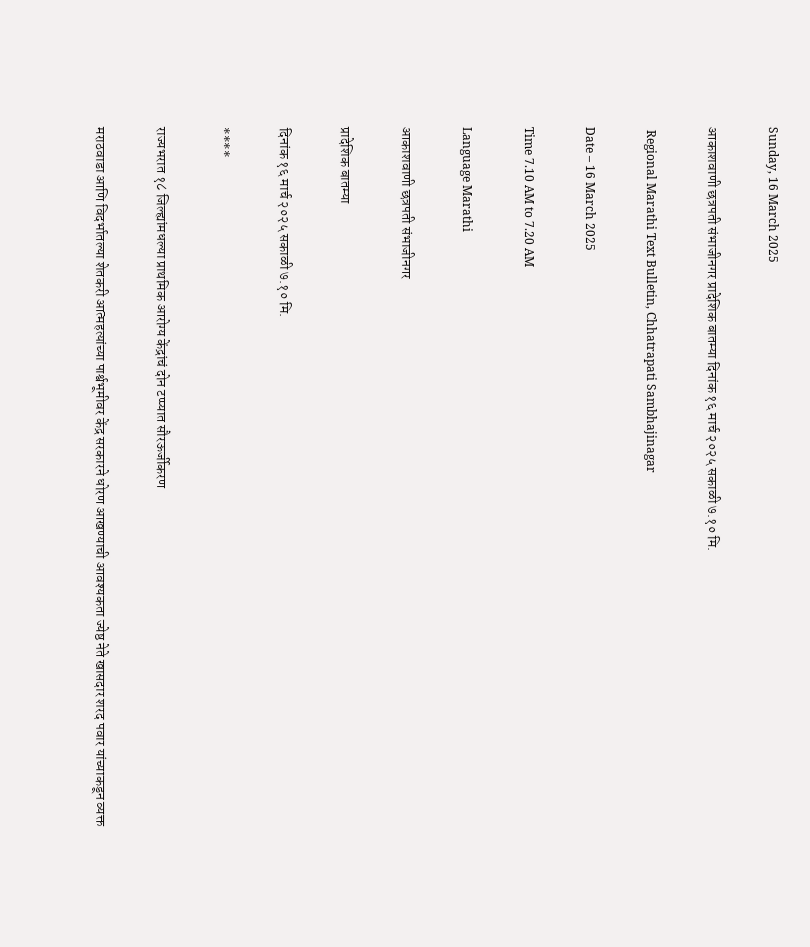Sunday, 16 March 2025

आकाशवाणी छत्रपती संभाजीनगर प्रादेशिक बातम्या दिनांक १६ मार्च २०२५ सकाळी ७.१० मि.

 Regional Marathi Text Bulletin, Chhatrapati Sambhajinagar

Date – 16 March 2025

Time 7.10 AM to 7.20 AM

Language Marathi

आकाशवाणी छत्रपती संभाजीनगर

प्रादेशिक बातम्या

दिनांक १६ मार्च २०२५ सकाळी ७.१० मि.

****

राज्यभरात १८ जिल्ह्यांमधल्या प्राथमिक आरोग्य केंद्रांचं दोन टप्प्यात सौरऊर्जीकरण

मराठवाडा आणि विदर्भातल्या शेतकरी आत्महत्यांच्या पार्श्वभूमीवर केंद्र सरकारने धोरण आखण्याची आवश्यकता ज्येष्ठ नेते खासदार शरद पवार यांच्याकडून व्यक्त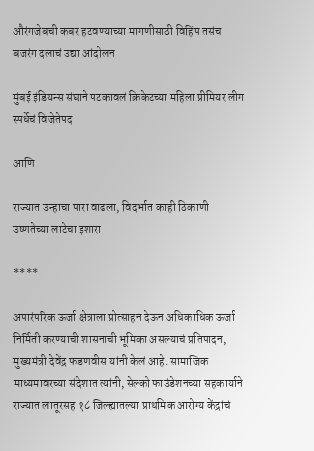औरंगजेबची कबर हटवण्याच्या मागणीसाठी विहिंप तसंच बजरंग दलाचं उद्या आंदोलन

मुंबई इंडियन्स संघाने पटकावलं क्रिकेटच्या महिला प्रीमियर लीग स्पर्धेचं विजेतेपद

आणि

राज्यात उन्हाचा पारा वाढला, विदर्भात काही ठिकाणी उष्णतेच्या लाटेचा इशारा

****

अपारंपरिक ऊर्जा क्षेत्राला प्रोत्साहन देऊन अधिकाधिक ऊर्जा निर्मिती करण्याची शासनाची भूमिका असल्याचं प्रतिपादन, मुख्यमंत्री देवेंद्र फडणवीस यांनी केलं आहे. सामाजिक माध्यमावरच्या संदेशात त्यांनी, सेल्को फाउंडेशनच्या सहकार्याने राज्यात लातूरसह १८ जिल्ह्यातल्या प्राथमिक आरोग्य केंद्रांचं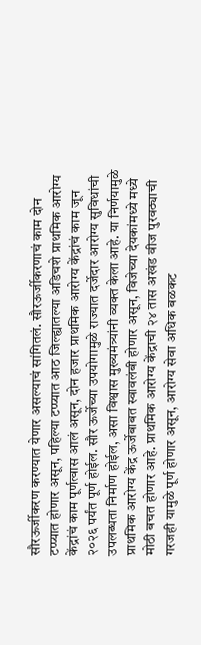सौरऊर्जीकरण करण्यात येणार असल्याचं सांगितलं. सौरऊर्जीकरणाचं काम दोन टप्प्यात होणार असून, पहिल्या टप्प्यात आठ जिल्ह्यातल्या अडिचशे प्राथमिक आरोग्य केंद्रांचं काम पूर्णत्वास आलं असून, दोन हजार प्राथमिक आरोग्य केंद्रांचं काम जून २०२६ पर्यंत पूर्ण होईल. सौर ऊर्जेच्या उपयोगामुळे राज्यात दर्जेदार आरोग्य सुविधांची उपलब्धता निर्माण होईल, असा विश्वास मुख्यमंत्र्यांनी व्यक्त केला आहे. या निर्णयामुळे प्राथमिक आरोग्य केंद्र ऊर्जेबाबत स्वावलंबी होणार असून, विजेच्या देयकांमध्ये मध्ये मोठी बचत होणार आहे. प्राथमिक आरोग्य केंद्राची २४ तास अखंड वीज पुरवठ्याची गरजही यामुळे पूर्ण होणार असून, आरोग्य सेवा अधिक बळकट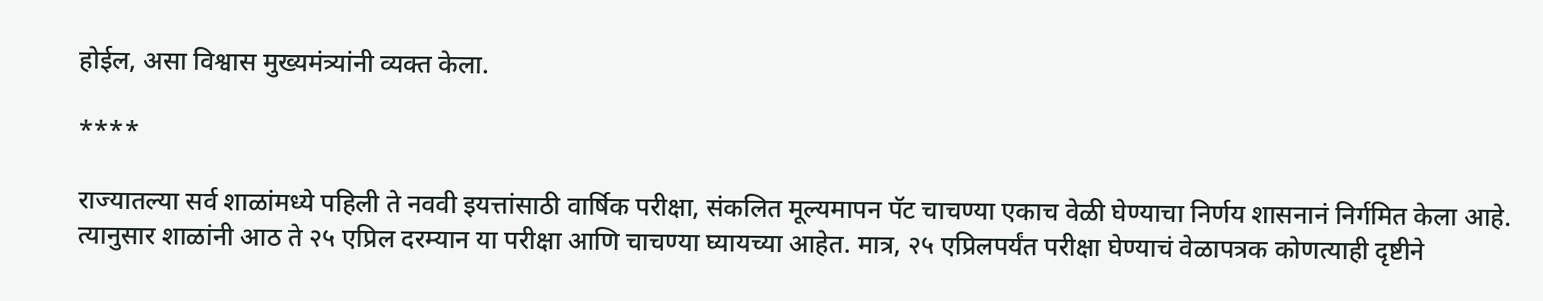होईल, असा विश्वास मुख्यमंत्र्यांनी व्यक्त केला.

****

राज्यातल्या सर्व शाळांमध्ये पहिली ते नववी इयत्तांसाठी वार्षिक परीक्षा, संकलित मूल्यमापन पॅट चाचण्या एकाच वेळी घेण्याचा निर्णय शासनानं निर्गमित केला आहे. त्यानुसार शाळांनी आठ ते २५ एप्रिल दरम्यान या परीक्षा आणि चाचण्या घ्यायच्या आहेत. मात्र, २५ एप्रिलपर्यंत परीक्षा घेण्याचं वेळापत्रक कोणत्याही दृष्टीने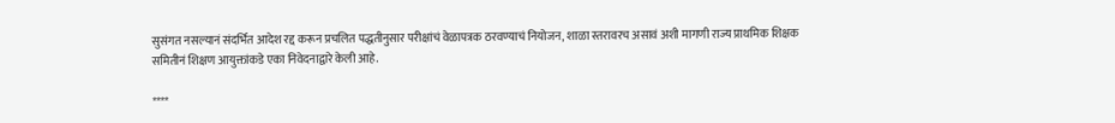सुसंगत नसल्यानं संदर्भित आदेश रद्द करून प्रचलित पद्धतीनुसार परीक्षांचं वेळापत्रक ठरवण्याचं नियोजन, शाळा स्तरावरच असावं अशी मागणी राज्य प्राथमिक शिक्षक समितीनं शिक्षण आयुक्तांकडे एका निवेदनाद्वारे केली आहे.

****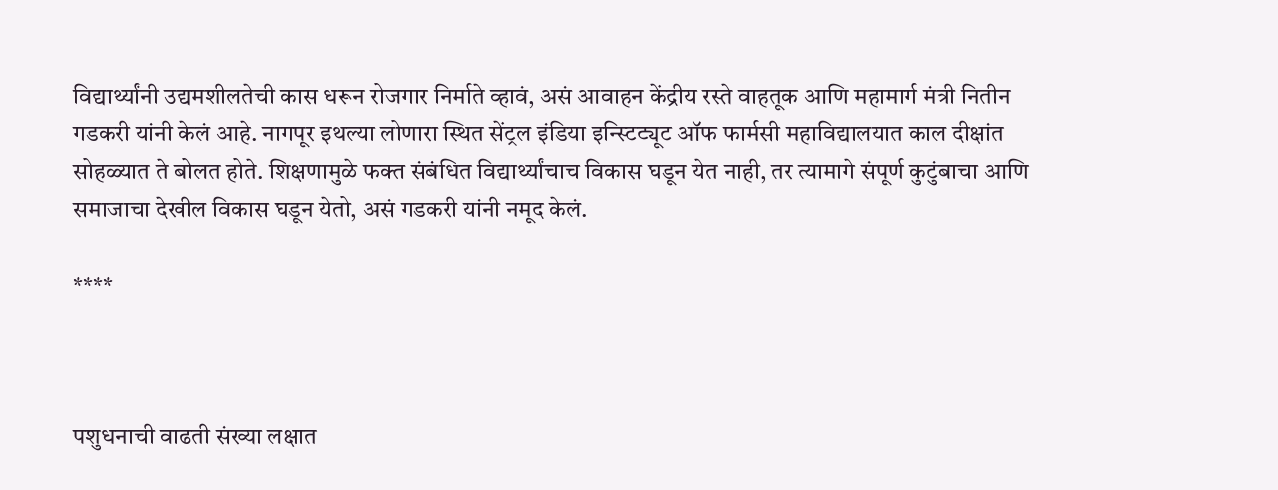विद्यार्थ्यांनी उद्यमशीलतेची कास धरून रोजगार निर्माते व्हावं, असं आवाहन केंद्रीय रस्ते वाहतूक आणि महामार्ग मंत्री नितीन गडकरी यांनी केलं आहे. नागपूर इथल्या लोणारा स्थित सेंट्रल इंडिया इन्स्टिट्यूट ऑफ फार्मसी महाविद्यालयात काल दीक्षांत सोहळ्यात ते बोलत होते. शिक्षणामुळे फक्त संबंधित विद्यार्थ्यांचाच विकास घडून येत नाही, तर त्यामागे संपूर्ण कुटुंबाचा आणि समाजाचा देखील विकास घडून येतो, असं गडकरी यांनी नमूद केलं.

****



पशुधनाची वाढती संख्या लक्षात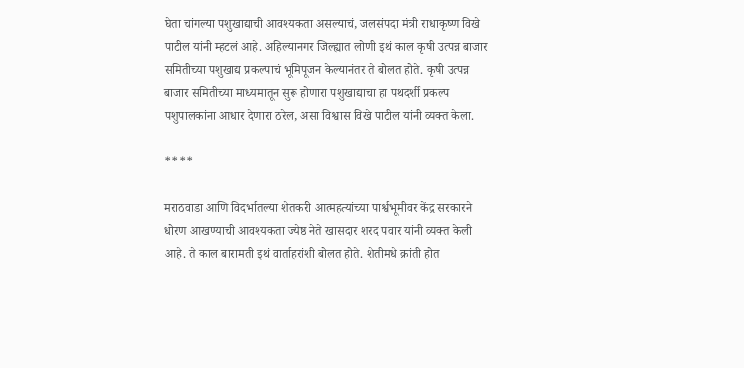घेता चांगल्या पशुखाद्याची आवश्यकता असल्याचं, जलसंपदा मंत्री राधाकृष्ण विखे पाटील यांनी म्हटलं आहे. अहिल्यानगर जिल्ह्यात लोणी इथं काल कृषी उत्पन्न बाजार समितीच्या पशुखाद्य प्रकल्पाचं भूमिपूजन केल्यानंतर ते बोलत होते. कृषी उत्पन्न बाजार समितीच्या माध्यमातून सुरू होणारा पशुखाद्याचा हा पथदर्शी प्रकल्प पशुपालकांना आधार देणारा ठरेल, असा विश्वास विखे पाटील यांनी व्यक्त केला.

****

मराठवाडा आणि विदर्भातल्या शेतकरी आत्महत्यांच्या पार्श्वभूमीवर केंद्र सरकारने धोरण आखण्याची आवश्यकता ज्येष्ठ नेते खासदार शरद पवार यांनी व्यक्त केली आहे. ते काल बारामती इथं वार्ताहरांशी बोलत होते. शेतीमधे क्रांती होत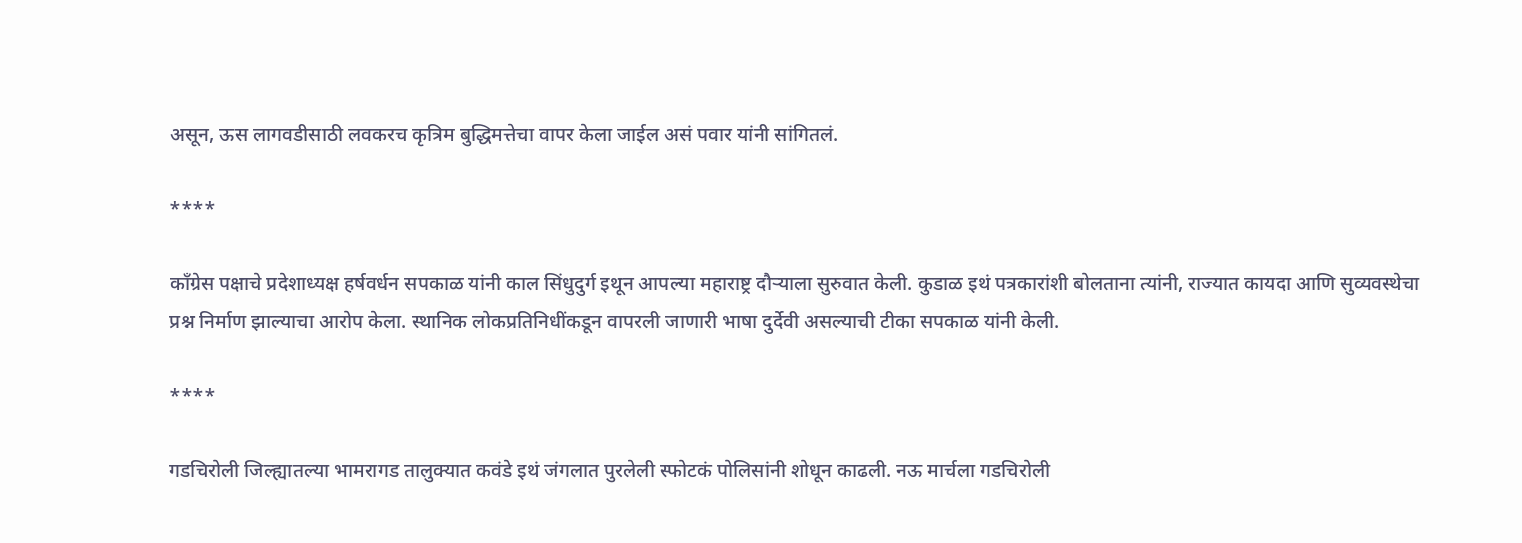असून, ऊस लागवडीसाठी लवकरच कृत्रिम बुद्धिमत्तेचा वापर केला जाईल असं पवार यांनी सांगितलं.

****

काँग्रेस पक्षाचे प्रदेशाध्यक्ष हर्षवर्धन सपकाळ यांनी काल सिंधुदुर्ग इथून आपल्या महाराष्ट्र दौऱ्याला सुरुवात केली. कुडाळ इथं पत्रकारांशी बोलताना त्यांनी, राज्यात कायदा आणि सुव्यवस्थेचा प्रश्न निर्माण झाल्याचा आरोप केला. स्थानिक लोकप्रतिनिधींकडून वापरली जाणारी भाषा दुर्देवी असल्याची टीका सपकाळ यांनी केली.

****

गडचिरोली जिल्ह्यातल्या भामरागड तालुक्यात कवंडे इथं जंगलात पुरलेली स्फोटकं पोलिसांनी शोधून काढली. नऊ मार्चला गडचिरोली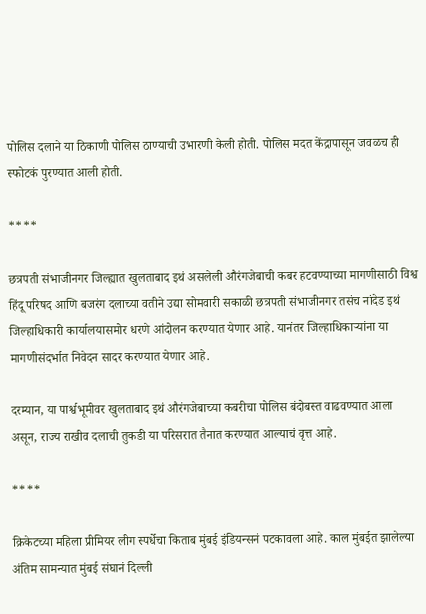पोलिस दलाने या ठिकाणी पोलिस ठाण्याची उभारणी केली होती. पोलिस मदत केंद्रापासून जवळच ही स्फोटकं पुरण्यात आली होती.

****

छत्रपती संभाजीनगर जिल्ह्यात खुलताबाद इथं असलेली औरंगजेबाची कबर हटवण्याच्या मागणीसाठी विश्व हिंदू परिषद आणि बजरंग दलाच्या वतीने उद्या सोमवारी सकाळी छत्रपती संभाजीनगर तसंच नांदेड इथं जिल्हाधिकारी कार्यालयासमोर धरणे आंदोलन करण्यात येणार आहे. यानंतर जिल्हाधिकाऱ्यांना या मागणीसंदर्भात निवेदन सादर करण्यात येणार आहे.

दरम्यान, या पार्श्वभूमीवर खुलताबाद इथं औरंगजेबाच्या कबरीचा पोलिस बंदोबस्त वाढवण्यात आला असून, राज्य राखीव दलाची तुकडी या परिसरात तैनात करण्यात आल्याचं वृत्त आहे.

****

क्रिकेटच्या महिला प्रीमियर लीग स्पर्धेचा किताब मुंबई इंडियन्सनं पटकावला आहे. काल मुंबईत झालेल्या अंतिम सामन्यात मुंबई संघानं दिल्ली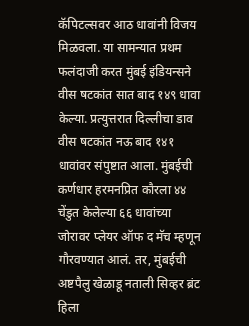कॅपिटल्सवर आठ धावांनी विजय मिळवला. या सामन्यात प्रथम फलंदाजी करत मुंबई इंडियन्सने वीस षटकांत सात बाद १४९ धावा केल्या. प्रत्युत्तरात दिल्लीचा डाव वीस षटकांत नऊ बाद १४१ धावांवर संपुष्टात आला. मुंबईची कर्णधार हरमनप्रित कौरला ४४ चेंडुत केलेल्या ६६ धावांच्या जोरावर प्लेयर ऑफ द मॅच म्हणून गौरवण्यात आलं. तर, मुंबईची अष्टपैलु खेळाडू नताली सिव्हर ब्रंट हिला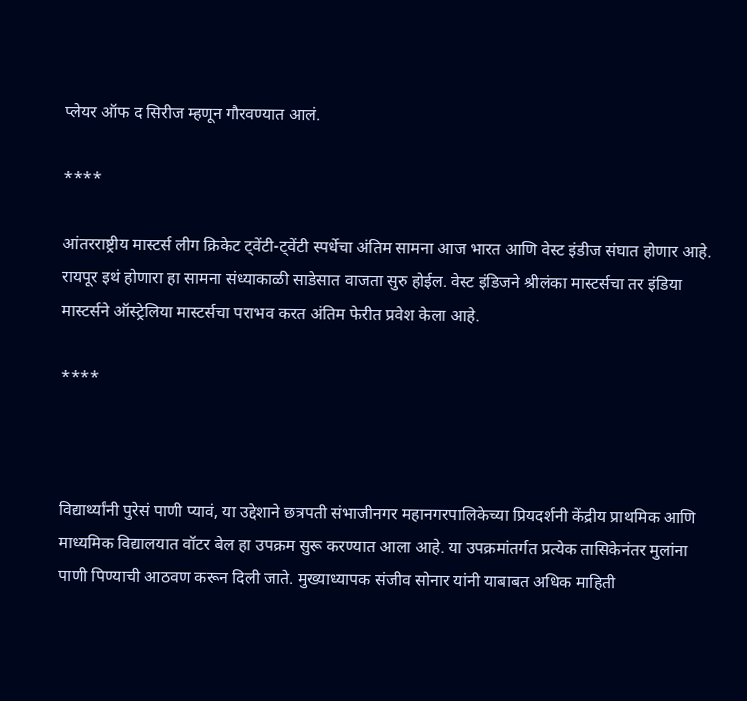प्लेयर ऑफ द सिरीज म्हणून गौरवण्यात आलं.

****

आंतरराष्ट्रीय मास्टर्स लीग क्रिकेट ट्वेंटी-ट्वेंटी स्पर्धेचा अंतिम सामना आज भारत आणि वेस्ट इंडीज संघात होणार आहे. रायपूर इथं होणारा हा सामना संध्याकाळी साडेसात वाजता सुरु होईल. वेस्ट इंडिजने श्रीलंका मास्टर्सचा तर इंडिया मास्टर्सने ऑस्ट्रेलिया मास्टर्सचा पराभव करत अंतिम फेरीत प्रवेश केला आहे.

****



विद्यार्थ्यांनी पुरेसं पाणी प्यावं, या उद्देशाने छत्रपती संभाजीनगर महानगरपालिकेच्या प्रियदर्शनी केंद्रीय प्राथमिक आणि माध्यमिक विद्यालयात वॉटर बेल हा उपक्रम सुरू करण्यात आला आहे. या उपक्रमांतर्गत प्रत्येक तासिकेनंतर मुलांना पाणी पिण्याची आठवण करून दिली जाते. मुख्याध्यापक संजीव सोनार यांनी याबाबत अधिक माहिती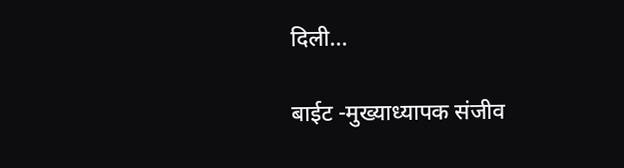दिली...

बाईट -मुख्याध्यापक संजीव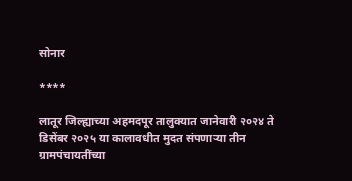सोनार

****

लातूर जिल्ह्याच्या अहमदपूर तालुक्यात जानेवारी २०२४ ते डिसेंबर २०२५ या कालावधीत मुदत संपणाऱ्या तीन ग्रामपंचायतींच्या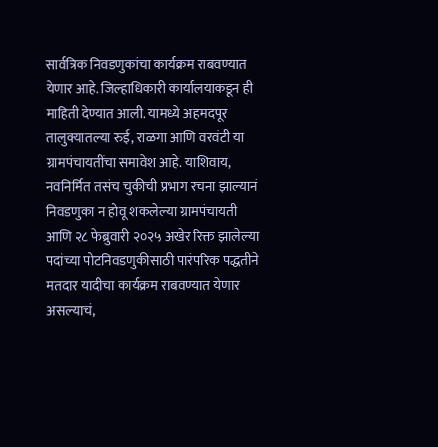सार्वत्रिक निवडणुकांचा कार्यक्रम राबवण्यात येणार आहे. जिल्हाधिकारी कार्यालयाकडून ही माहिती देण्यात आली. यामध्ये अहमदपूर तालुक्यातल्या रुई, राळगा आणि वरवंटी या ग्रामपंचायतींचा समावेश आहे. याशिवाय, नवनिर्मित तसंच चुकीची प्रभाग रचना झाल्यानं निवडणुका न होवू शकलेल्या ग्रामपंचायती आणि २८ फेब्रुवारी २०२५ अखेर रिक्त झालेल्या पदांच्या पोटनिवडणुकीसाठी पारंपरिक पद्धतीने मतदार यादीचा कार्यक्रम राबवण्यात येणार असल्याचं,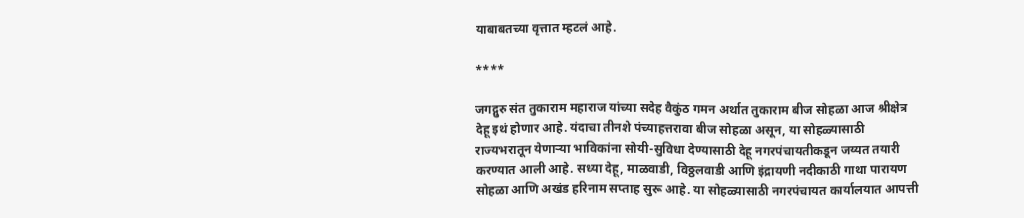याबाबतच्या वृत्तात म्हटलं आहे.

****

जगद्गुरु संत तुकाराम महाराज यांच्या सदेह वैकुंठ गमन अर्थात तुकाराम बीज सोहळा आज श्रीक्षेत्र देहू इथं होणार आहे. यंदाचा तीनशे पंच्याहत्तरावा बीज सोहळा असून, या सोहळ्यासाठी राज्यभरातून येणाऱ्या भाविकांना सोयी-सुविधा देण्यासाठी देहू नगरपंचायतीकडून जय्यत तयारी करण्यात आली आहे. सध्या देहू, माळवाडी, विठ्ठलवाडी आणि इंद्रायणी नदीकाठी गाथा पारायण सोहळा आणि अखंड हरिनाम सप्ताह सुरू आहे. या सोहळ्यासाठी नगरपंचायत कार्यालयात आपत्ती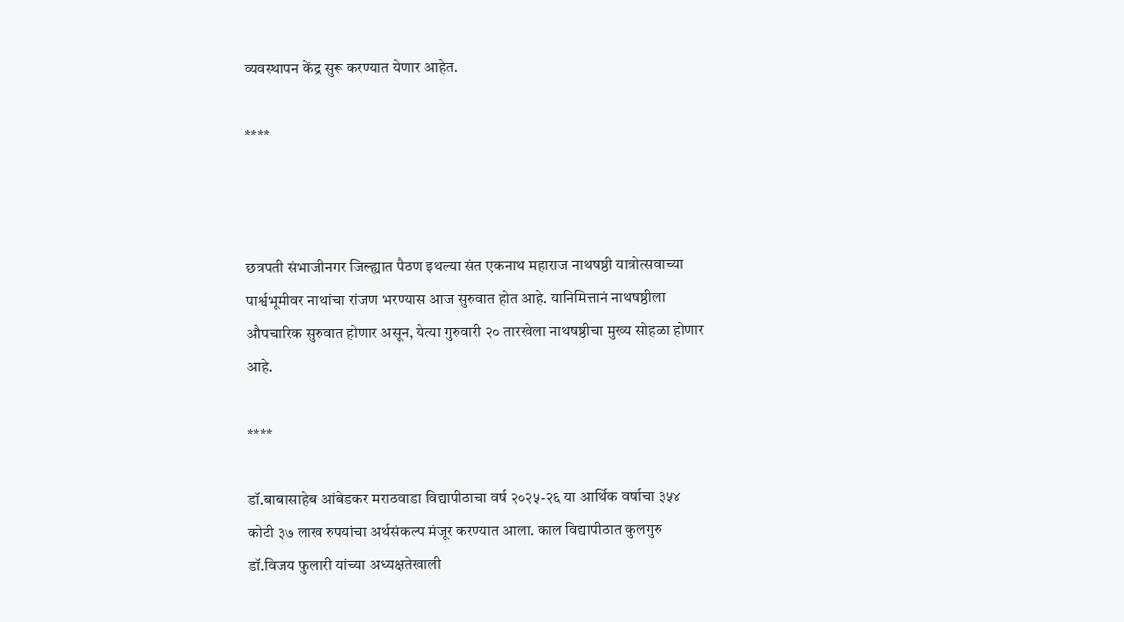व्यवस्थापन केंद्र सुरू करण्यात येणार आहेत.

****



छत्रपती संभाजीनगर जिल्ह्यात पैठण इथल्या संत एकनाथ महाराज नाथषष्ठी यात्रोत्सवाच्या पार्श्वभूमीवर नाथांचा रांजण भरण्यास आज सुरुवात होत आहे. यानिमित्तानं नाथषष्ठीला औपचारिक सुरुवात होणार असून, येत्या गुरुवारी २० तारखेला नाथषष्ठीचा मुख्य सोहळा होणार आहे.

****

डॉ.बाबासाहेब आंबेडकर मराठवाडा विद्यापीठाचा वर्ष २०२५-२६ या आर्थिक वर्षाचा ३५४ कोटी ३७ लाख रुपयांचा अर्थसंकल्प मंजूर करण्यात आला. काल विद्यापीठात कुलगुरु डॉ.विजय फुलारी यांच्या अध्यक्षतेखाली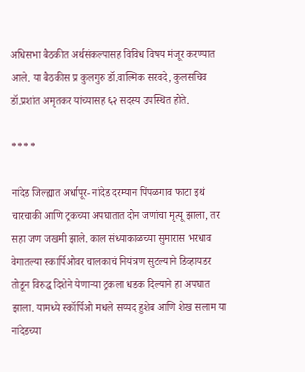अधिसभा बैठकीत अर्थसंकल्पासह विविध विषय मंजूर करण्यात आले. या बैठकीस प्र कुलगुरु डॉ.वाल्मिक सरवदे, कुलसचिव डॉ.प्रशांत अमृतकर यांच्यासह ६२ सदस्य उपस्थित होते.

****

नांदेड जिल्ह्यात अर्धापूर- नांदेड दरम्यान पिंपळगाव फाटा इथं चारचाकी आणि ट्रकच्या अपघातात दोन जणांचा मृत्यू झाला, तर सहा जण जखमी झाले. काल संध्याकाळच्या सुमारास भरधाव वेगातल्या स्कार्पिओवर चालकाचं नियंत्रण सुटल्याने डिव्हायडर तोडून विरुद्ध दिशेने येणाऱ्या ट्रकला धडक दिल्याने हा अपघात झाला. यामध्ये स्कॉर्पिओ मधले सय्यद हुशेब आणि शेख सलाम या नांदेडच्या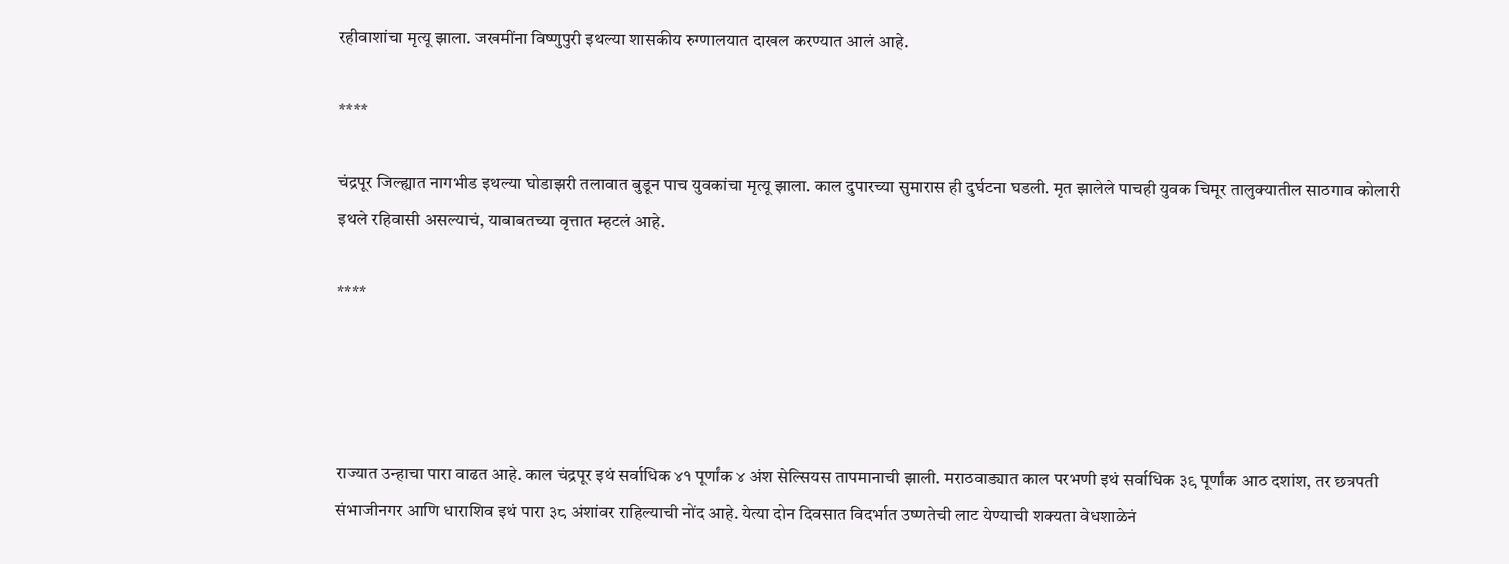रहीवाशांचा मृत्यू झाला. जखमींना विष्णुपुरी इथल्या शासकीय रुग्णालयात दाखल करण्यात आलं आहे.

****

चंद्रपूर जिल्ह्यात नागभीड इथल्या घोडाझरी तलावात बुडून पाच युवकांचा मृत्यू झाला. काल दुपारच्या सुमारास ही दुर्घटना घडली. मृत झालेले पाचही युवक चिमूर तालुक्यातील साठगाव कोलारी इथले रहिवासी असल्याचं, याबाबतच्या वृत्तात म्हटलं आहे.

****




राज्यात उन्हाचा पारा वाढत आहे. काल चंद्रपूर इथं सर्वाधिक ४१ पूर्णांक ४ अंश सेल्सियस तापमानाची झाली. मराठवाड्यात काल परभणी इथं सर्वाधिक ३९ पूर्णांक आठ दशांश, तर छत्रपती संभाजीनगर आणि धाराशिव इथं पारा ३८ अंशांवर राहिल्याची नोंद आहे. येत्या दोन दिवसात विदर्भात उष्णतेची लाट येण्याची शक्यता वेधशाळेनं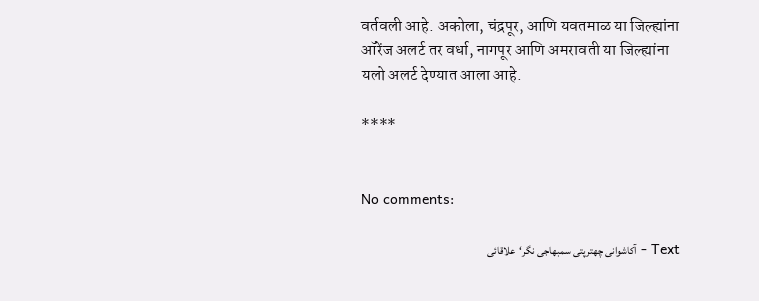वर्तवली आहे. अकोला, चंद्रपूर, आणि यवतमाळ या जिल्ह्यांना ऑरेंज अलर्ट तर वर्धा, नागपूर आणि अमरावती या जिल्ह्यांना यलो अलर्ट देण्यात आला आहे.

****


No comments:

Text - آکاشوانی چھترپتی سمبھاجی نگر‘علاقائی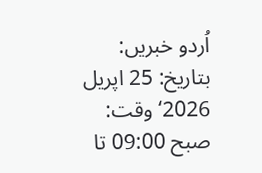اُردو خبریں: بتاریخ: 25 اپریل 2026‘ وقت: صبح 09:00 تا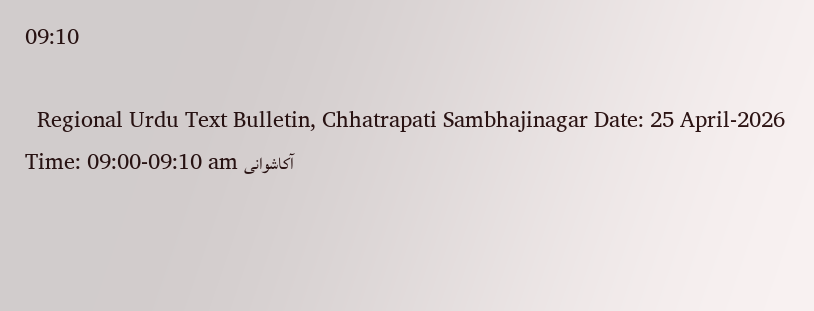09:10

  Regional Urdu Text Bulletin, Chhatrapati Sambhajinagar Date: 25 April-2026 Time: 09:00-09:10 am آکاشوانی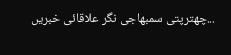چھترپتی سمبھاجی نگر علاقائی خبریں...